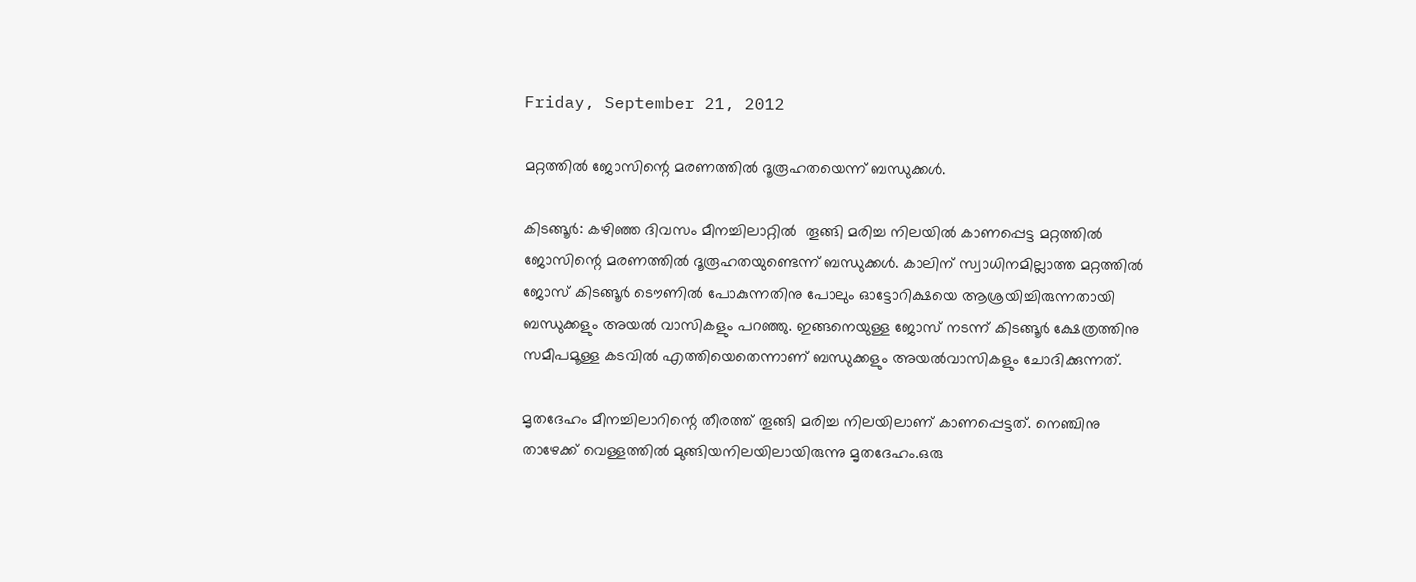Friday, September 21, 2012

മറ്റത്തില്‍ ജോസിന്റെ മരണത്തില്‍ ദൂരൂഹതയെന്ന് ബന്ധുക്കള്‍.

കിടങ്ങൂര്‍: കഴിഞ്ഞ ദിവസം മീനച്ചിലാറ്റില്‍  തൂങ്ങി മരിച്ച നിലയില്‍ കാണപ്പെട്ട മറ്റത്തില്‍ ജോസിന്റെ മരണത്തില്‍ ദൂരൂഹതയുണ്ടെന്ന് ബന്ധുക്കള്‍. കാലിന് സ്വാധിനമില്ലാത്ത മറ്റത്തില്‍ ജോസ് കിടങ്ങൂര്‍ ടൌണില്‍ പോകുന്നതിനു പോലും ഓട്ടോറിക്ഷയെ ആശ്രയിച്ചിരുന്നതായി ബന്ധുക്കളും അയല്‍ വാസികളും പറഞ്ഞു. ഇങ്ങനെയുള്ള ജോസ് നടന്ന് കിടങ്ങൂര്‍ ക്ഷേത്രത്തിനു സമീപമൂള്ള കടവില്‍ എത്തിയെതെന്നാണ് ബന്ധുക്കളും അയല്‍വാസികളും ചോദിക്കുന്നത്.

മൃതദേഹം മീനച്ചിലാറിന്റെ തീരത്ത് തൂങ്ങി മരിച്ച നിലയിലാണ് കാണപ്പെട്ടത്. നെഞ്ചിനു താഴേക്ക് വെള്ളത്തില്‍ മുങ്ങിയനിലയിലായിരുന്നു മൃതദേഹം.ഒരു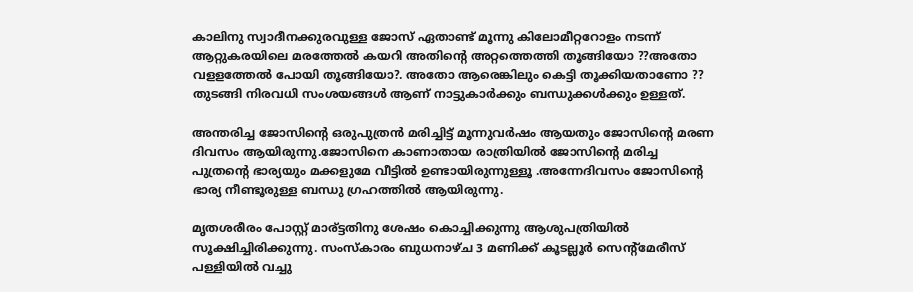കാലിനു സ്വാദീനക്കുരവുള്ള ജോസ് ഏതാണ്ട് മൂന്നു കിലോമീറ്ററോളം നടന്ന് ആറ്റുകരയിലെ മരത്തേല്‍ കയറി അതിന്റെ അറ്റത്തെത്തി തൂങ്ങിയോ ??അതോ വളളത്തേല്‍ പോയി തൂങ്ങിയോ?. അതോ ആരെങ്കിലും കെട്ടി തൂക്കിയതാണോ ?? തുടങ്ങി നിരവധി സംശയങ്ങള്‍ ആണ് നാട്ടുകാര്‍ക്കും ബന്ധുക്കള്‍ക്കും ഉള്ളത്.

അന്തരിച്ച ജോസിന്റെ ഒരുപുത്രന്‍ മരിച്ചിട്ട് മൂന്നുവര്‍ഷം ആയതും ജോസിന്റെ മരണ ദിവസം ആയിരുന്നു.ജോസിനെ കാണാതായ രാത്രിയില്‍ ജോസിന്റെ മരിച്ച പുത്രന്റെ ഭാര്യയും മക്കളുമേ വീട്ടില്‍ ഉണ്ടായിരുന്നുള്ളൂ .അന്നേദിവസം ജോസിന്റെ ഭാര്യ നീണ്ടൂരുള്ള ബന്ധു ഗ്രഹത്തില്‍ ആയിരുന്നു.

മൃതശരീരം പോസ്റ്റ്‌ മാര്ട്ടതിനു ശേഷം കൊച്ചിക്കുന്നു ആശുപത്രിയില്‍ സൂക്ഷിച്ചിരിക്കുന്നു. സംസ്കാരം ബുധനാഴ്ച 3 മണിക്ക് കൂടല്ലൂര്‍ സെന്റ്മേരീസ് പള്ളിയില്‍ വച്ചു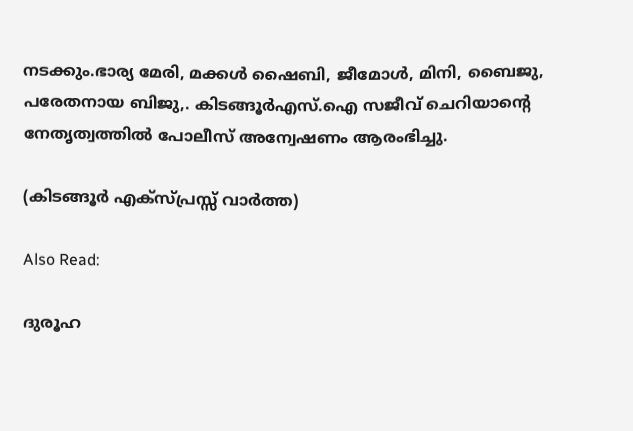നടക്കും.ഭാര്യ മേരി, മക്കള്‍ ഷൈബി, ജീമോള്‍, മിനി, ബൈജു, പരേതനായ ബിജു,. കിടങ്ങൂര്‍എസ്.ഐ സജീവ് ചെറിയാന്റെ നേതൃത്വത്തില്‍ പോലീസ് അന്വേഷണം ആരംഭിച്ചു.

(കിടങ്ങൂര്‍ എക്സ്പ്രസ്സ്‌ വാര്‍ത്ത)

Also Read:

ദുരൂഹ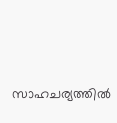സാഹചര്യത്തില്‍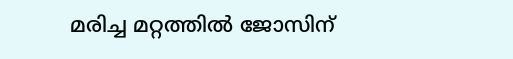മരിച്ച മറ്റത്തില്‍ ജോസിന്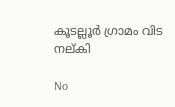കൂടല്ലൂര്‍ ഗ്രാമം വിട നല്കി

No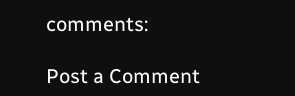comments:

Post a Comment